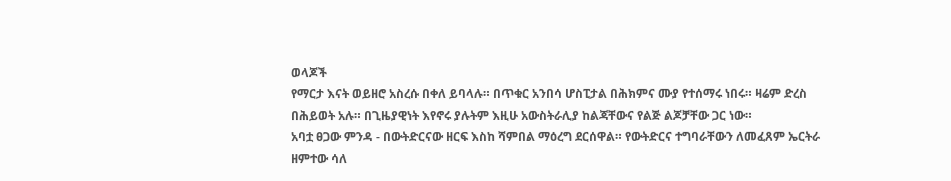ወላጆች
የማርታ እናት ወይዘሮ አስረሱ በቀለ ይባላሉ። በጥቁር አንበሳ ሆስፒታል በሕክምና ሙያ የተሰማሩ ነበሩ። ዛሬም ድረስ በሕይወት አሉ። በጊዜያዊነት እየኖሩ ያሉትም እዚሁ አውስትራሊያ ከልጃቸውና የልጅ ልጆቻቸው ጋር ነው።
አባቷ ፀጋው ምንዳ - በውትድርናው ዘርፍ እስከ ሻምበል ማዕረግ ደርሰዋል። የውትድርና ተግባራቸውን ለመፈጸም ኤርትራ ዘምተው ሳለ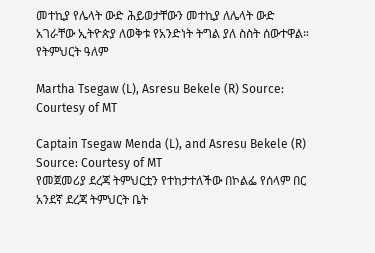መተኪያ የሌላት ውድ ሕይወታቸውን መተኪያ ለሌላት ውድ አገራቸው ኢትዮጵያ ለወቅቱ የአንድነት ትግል ያለ ስስት ሰውተዋል።
የትምህርት ዓለም

Martha Tsegaw (L), Asresu Bekele (R) Source: Courtesy of MT

Captain Tsegaw Menda (L), and Asresu Bekele (R) Source: Courtesy of MT
የመጀመሪያ ደረጃ ትምህርቷን የተከታተለችው በኮልፌ የሰላም በር አንደኛ ደረጃ ትምህርት ቤት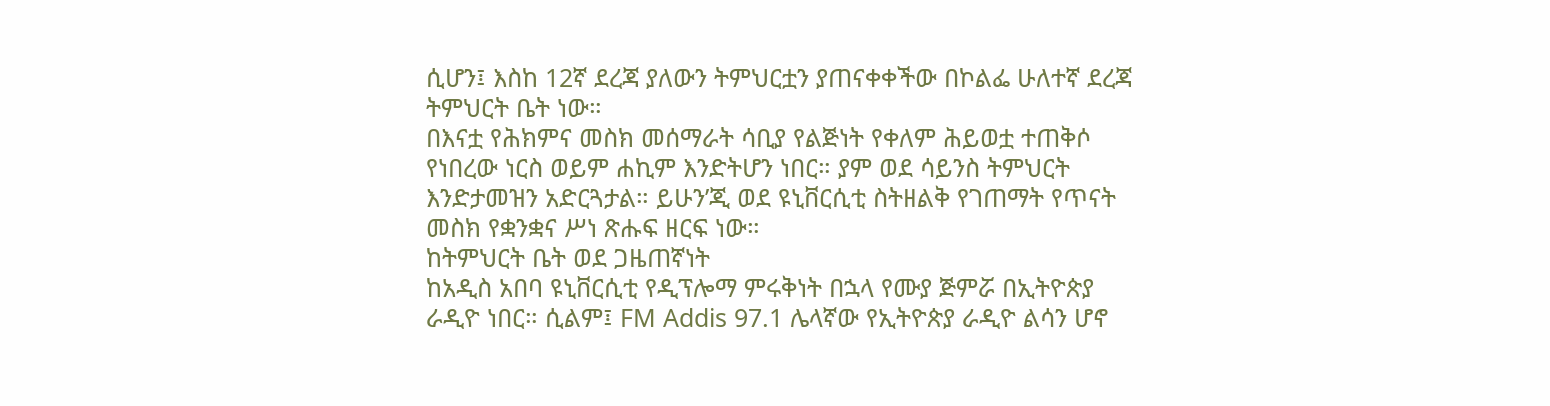ሲሆን፤ እስከ 12ኛ ደረጃ ያለውን ትምህርቷን ያጠናቀቀችው በኮልፌ ሁለተኛ ደረጃ ትምህርት ቤት ነው።
በእናቷ የሕክምና መስክ መሰማራት ሳቢያ የልጅነት የቀለም ሕይወቷ ተጠቅሶ የነበረው ነርስ ወይም ሐኪም እንድትሆን ነበር። ያም ወደ ሳይንስ ትምህርት እንድታመዝን አድርጓታል። ይሁን’ጂ ወደ ዩኒቨርሲቲ ስትዘልቅ የገጠማት የጥናት መስክ የቋንቋና ሥነ ጽሑፍ ዘርፍ ነው።
ከትምህርት ቤት ወደ ጋዜጠኛነት
ከአዲስ አበባ ዩኒቨርሲቲ የዲፕሎማ ምሩቅነት በኋላ የሙያ ጅምሯ በኢትዮጵያ ራዲዮ ነበር። ሲልም፤ FM Addis 97.1 ሌላኛው የኢትዮጵያ ራዲዮ ልሳን ሆኖ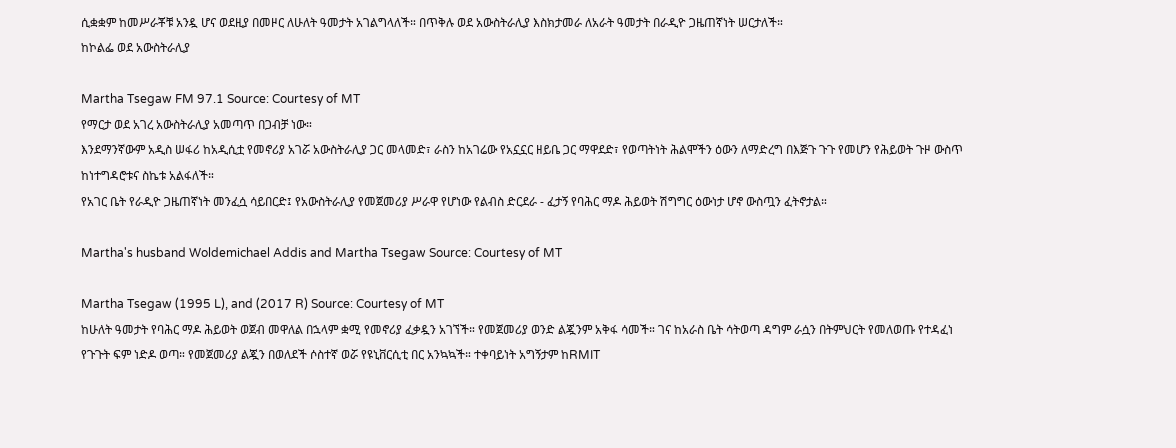ሲቋቋም ከመሥራቾቹ አንዷ ሆና ወደዚያ በመዞር ለሁለት ዓመታት አገልግላለች። በጥቅሉ ወደ አውስትራሊያ እስክታመራ ለአራት ዓመታት በራዲዮ ጋዜጠኛነት ሠርታለች።
ከኮልፌ ወደ አውስትራሊያ

Martha Tsegaw FM 97.1 Source: Courtesy of MT
የማርታ ወደ አገረ አውስትራሊያ አመጣጥ በጋብቻ ነው።
እንደማንኛውም አዲስ ሠፋሪ ከአዲሲቷ የመኖሪያ አገሯ አውስትራሊያ ጋር መላመድ፣ ራስን ከአገሬው የአኗኗር ዘይቤ ጋር ማዋደድ፣ የወጣትነት ሕልሞችን ዕውን ለማድረግ በእጅጉ ጉጉ የመሆን የሕይወት ጉዞ ውስጥ ከነተግዳሮቱና ስኬቱ አልፋለች።
የአገር ቤት የራዲዮ ጋዜጠኛነት መንፈሷ ሳይበርድ፤ የአውስትራሊያ የመጀመሪያ ሥራዋ የሆነው የልብስ ድርደራ - ፈታኝ የባሕር ማዶ ሕይወት ሽግግር ዕውነታ ሆኖ ውስጧን ፈትኖታል።

Martha's husband Woldemichael Addis and Martha Tsegaw Source: Courtesy of MT

Martha Tsegaw (1995 L), and (2017 R) Source: Courtesy of MT
ከሁለት ዓመታት የባሕር ማዶ ሕይወት ወጀብ መዋለል በኋላም ቋሚ የመኖሪያ ፈቃዷን አገኘች። የመጀመሪያ ወንድ ልጇንም አቅፋ ሳመች። ገና ከአራስ ቤት ሳትወጣ ዳግም ራሷን በትምህርት የመለወጡ የተዳፈነ የጉጉት ፍም ነድዶ ወጣ። የመጀመሪያ ልጇን በወለደች ሶስተኛ ወሯ የዩኒቨርሲቲ በር አንኳኳች። ተቀባይነት አግኝታም ከRMIT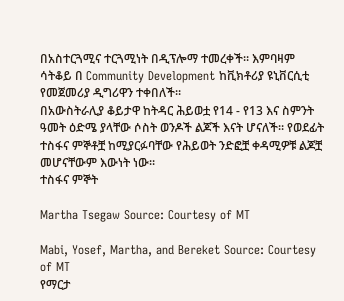በአስተርጓሚና ተርጓሚነት በዲፕሎማ ተመረቀች። እምባዛም ሳትቆይ በ Community Development ከቪክቶሪያ ዩኒቨርሲቲ የመጀመሪያ ዲግሪዋን ተቀበለች።
በአውስትራሊያ ቆይታዋ ከትዳር ሕይወቷ የ14 - የ13 እና ስምንት ዓመት ዕድሜ ያላቸው ሶስት ወንዶች ልጆች እናት ሆናለች። የወደፊት ተስፋና ምኞቶቿ ከሚያርፉባቸው የሕይወት ንድፎቿ ቀዳሚዎቹ ልጆቿ መሆናቸውም እውነት ነው።
ተስፋና ምኞት

Martha Tsegaw Source: Courtesy of MT

Mabi, Yosef, Martha, and Bereket Source: Courtesy of MT
የማርታ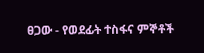ፀጋው - የወደፊት ተስፋና ምኞቶች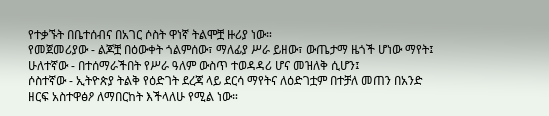የተቃኙት በቤተሰብና በአገር ሶስት ዋነኛ ትልሞቿ ዙሪያ ነው።
የመጀመሪያው - ልጆቿ በዕውቀት ጎልምሰው፣ ማለፊያ ሥራ ይዘው፣ ውጤታማ ዜጎች ሆነው ማየት፤
ሁለተኛው - በተሰማራችበት የሥራ ዓለም ውስጥ ተወዳዳሪ ሆና መዝለቅ ሲሆን፤
ሶስተኛው - ኢትዮጵያ ትልቅ የዕድገት ደረጃ ላይ ደርሳ ማየትና ለዕድገቷም በተቻለ መጠን በአንድ ዘርፍ አስተዋፅዖ ለማበርከት እችላለሁ የሚል ነው።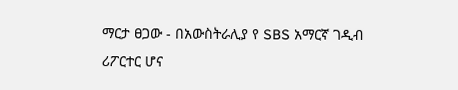ማርታ ፀጋው - በአውስትራሊያ የ SBS አማርኛ ገዲብ ሪፖርተር ሆና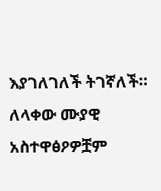እያገለገለች ትገኛለች። ለላቀው ሙያዊ አስተዋፅዖዎቿም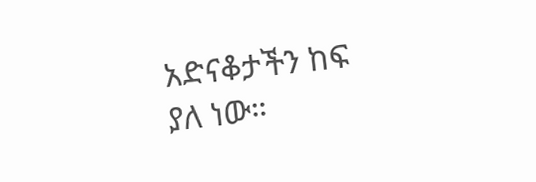አድናቆታችን ከፍ ያለ ነው።